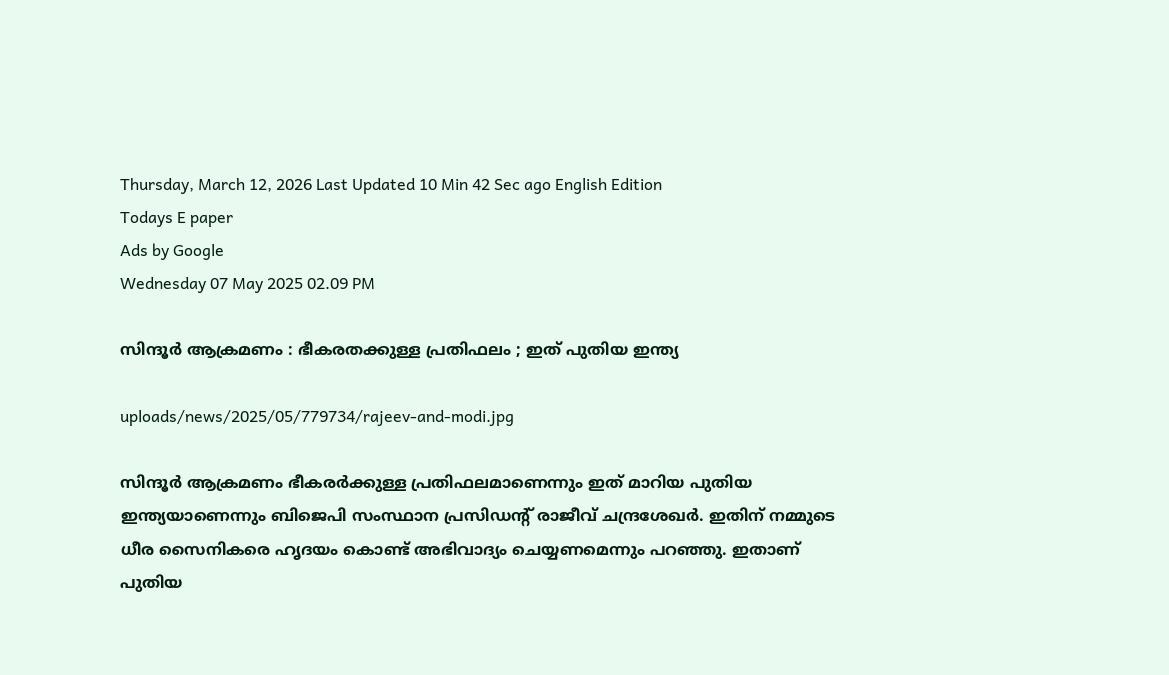Thursday, March 12, 2026 Last Updated 10 Min 42 Sec ago English Edition
Todays E paper
Ads by Google
Wednesday 07 May 2025 02.09 PM

സിന്ദൂര്‍ ആക്രമണം : ഭീകരതക്കുള്ള പ്രതിഫലം ; ഇത് പുതിയ ഇന്ത്യ

uploads/news/2025/05/779734/rajeev-and-modi.jpg

സിന്ദൂര്‍ ആക്രമണം ഭീകരര്‍ക്കുള്ള പ്രതിഫലമാണെന്നും ഇത് മാറിയ പുതിയ ഇന്ത്യയാണെന്നും ബിജെപി സംസ്ഥാന പ്രസിഡന്റ് രാജീവ് ചന്ദ്രശേഖര്‍. ഇതിന് നമ്മുടെ ധീര സൈനികരെ ഹൃദയം കൊണ്ട് അഭിവാദ്യം ചെയ്യണമെന്നും പറഞ്ഞു. ഇതാണ് പുതിയ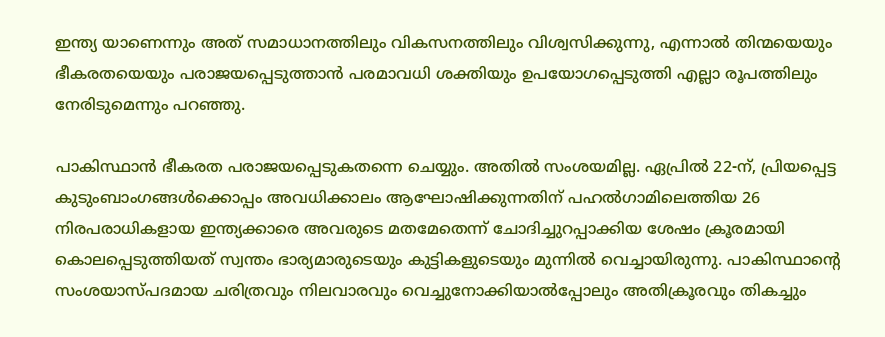ഇന്ത്യ യാണെന്നും അത് സമാധാനത്തിലും വികസനത്തിലും വിശ്വസിക്കുന്നു, എന്നാല്‍ തിന്മയെയും ഭീകരതയെയും പരാജയപ്പെടുത്താന്‍ പരമാവധി ശക്തിയും ഉപയോഗപ്പെടുത്തി എല്ലാ രൂപത്തിലും നേരിടുമെന്നും പറഞ്ഞു.

പാകിസ്ഥാന്‍ ഭീകരത പരാജയപ്പെടുകതന്നെ ചെയ്യും. അതില്‍ സംശയമില്ല. ഏപ്രില്‍ 22-ന്, പ്രിയപ്പെട്ട കുടുംബാംഗങ്ങള്‍ക്കൊപ്പം അവധിക്കാലം ആഘോഷിക്കുന്നതിന് പഹല്‍ഗാമിലെത്തിയ 26 നിരപരാധികളായ ഇന്ത്യക്കാരെ അവരുടെ മതമേതെന്ന് ചോദിച്ചുറപ്പാക്കിയ ശേഷം ക്രൂരമായി കൊലപ്പെടുത്തിയത് സ്വന്തം ഭാര്യമാരുടെയും കുട്ടികളുടെയും മുന്നില്‍ വെച്ചായിരുന്നു. പാകിസ്ഥാന്റെ സംശയാസ്പദമായ ചരിത്രവും നിലവാരവും വെച്ചുനോക്കിയാല്‍പ്പോലും അതിക്രൂരവും തികച്ചും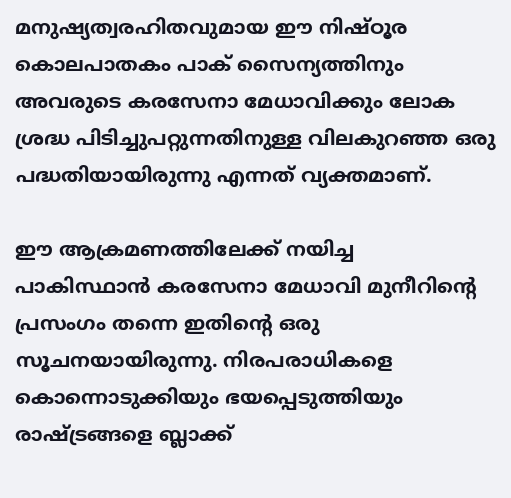മനുഷ്യത്വരഹിതവുമായ ഈ നിഷ്ഠൂര കൊലപാതകം പാക് സൈന്യത്തിനും അവരുടെ കരസേനാ മേധാവിക്കും ലോക ശ്രദ്ധ പിടിച്ചുപറ്റുന്നതിനുള്ള വിലകുറഞ്ഞ ഒരു പദ്ധതിയായിരുന്നു എന്നത് വ്യക്തമാണ്.

ഈ ആക്രമണത്തിലേക്ക് നയിച്ച പാകിസ്ഥാന്‍ കരസേനാ മേധാവി മുനീറിന്റെ പ്രസംഗം തന്നെ ഇതിന്റെ ഒരു സൂചനയായിരുന്നു. നിരപരാധികളെ കൊന്നൊടുക്കിയും ഭയപ്പെടുത്തിയും രാഷ്ട്രങ്ങളെ ബ്ലാക്ക്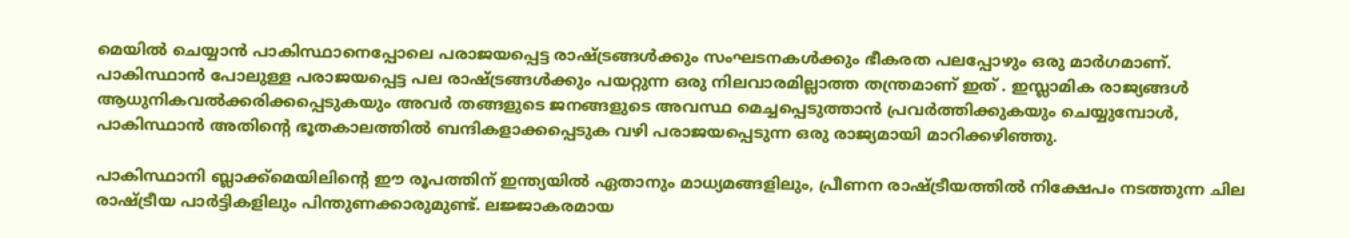മെയില്‍ ചെയ്യാന്‍ പാകിസ്ഥാനെപ്പോലെ പരാജയപ്പെട്ട രാഷ്ട്രങ്ങള്‍ക്കും സംഘടനകള്‍ക്കും ഭീകരത പലപ്പോഴും ഒരു മാര്‍ഗമാണ്. പാകിസ്ഥാന്‍ പോലുള്ള പരാജയപ്പെട്ട പല രാഷ്ട്രങ്ങള്‍ക്കും പയറ്റുന്ന ഒരു നിലവാരമില്ലാത്ത തന്ത്രമാണ് ഇത് . ഇസ്ലാമിക രാജ്യങ്ങള്‍ ആധുനികവല്‍ക്കരിക്കപ്പെടുകയും അവര്‍ തങ്ങളുടെ ജനങ്ങളുടെ അവസ്ഥ മെച്ചപ്പെടുത്താന്‍ പ്രവര്‍ത്തിക്കുകയും ചെയ്യുമ്പോള്‍, പാകിസ്ഥാന്‍ അതിന്റെ ഭൂതകാലത്തില്‍ ബന്ദികളാക്കപ്പെടുക വഴി പരാജയപ്പെടുന്ന ഒരു രാജ്യമായി മാറിക്കഴിഞ്ഞു.

പാകിസ്ഥാനി ബ്ലാക്ക്മെയിലിന്റെ ഈ രൂപത്തിന് ഇന്ത്യയില്‍ ഏതാനും മാധ്യമങ്ങളിലും, പ്രീണന രാഷ്ട്രീയത്തില്‍ നിക്ഷേപം നടത്തുന്ന ചില രാഷ്ട്രീയ പാര്‍ട്ടികളിലും പിന്തുണക്കാരുമുണ്ട്. ലജ്ജാകരമായ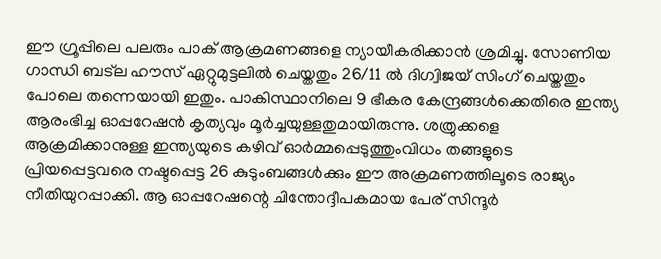ഈ ഗ്രൂപ്പിലെ പലരും പാക് ആക്രമണങ്ങളെ ന്യായീകരിക്കാന്‍ ശ്രമിച്ചു. സോണിയ ഗാന്ധി ബട്ല ഹൗസ് ഏറ്റുമുട്ടലില്‍ ചെയ്തതും 26/11 ല്‍ ദിഗ്വിജയ് സിംഗ് ചെയ്തതും പോലെ തന്നെയായി ഇതും. പാകിസ്ഥാനിലെ 9 ഭീകര കേന്ദ്രങ്ങള്‍ക്കെതിരെ ഇന്ത്യ ആരംഭിച്ച ഓപ്പറേഷന്‍ കൃത്യവും മൂര്‍ച്ചയുള്ളതുമായിരുന്നു. ശത്രുക്കളെ ആക്രമിക്കാനുള്ള ഇന്ത്യയുടെ കഴിവ് ഓര്‍മ്മപ്പെടുത്തുംവിധം തങ്ങളുടെ പ്രിയപ്പെട്ടവരെ നഷ്ടപ്പെട്ട 26 കുടുംബങ്ങള്‍ക്കും ഈ അക്രമണത്തിലൂടെ രാജ്യം നീതിയുറപ്പാക്കി. ആ ഓപ്പറേഷന്റെ ചിന്തോദ്ദീപകമായ പേര് സിന്ദൂര്‍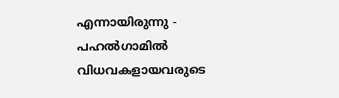എന്നായിരുന്നു - പഹല്‍ഗാമില്‍ വിധവകളായവരുടെ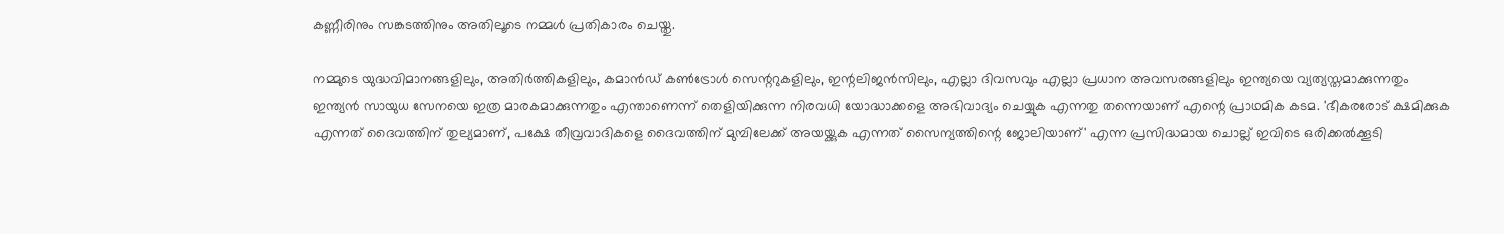കണ്ണീരിനും സങ്കടത്തിനും അതിലൂടെ നമ്മള്‍ പ്രതികാരം ചെയ്തു.

നമ്മുടെ യുദ്ധവിമാനങ്ങളിലും, അതിര്‍ത്തികളിലും, കമാന്‍ഡ് കണ്‍ട്രോള്‍ സെന്ററുകളിലും, ഇന്റലിജന്‍സിലും, എല്ലാ ദിവസവും എല്ലാ പ്രധാന അവസരങ്ങളിലും ഇന്ത്യയെ വ്യത്യസ്തമാക്കുന്നതും ഇന്ത്യന്‍ സായുധ സേനയെ ഇത്ര മാരകമാക്കുന്നതും എന്താണെന്ന് തെളിയിക്കുന്ന നിരവധി യോദ്ധാക്കളെ അഭിവാദ്യം ചെയ്യുക എന്നതു തന്നെയാണ് എന്റെ പ്രാഥമിക കടമ. 'ഭീകരരോട് ക്ഷമിക്കുക എന്നത് ദൈവത്തിന് തുല്യമാണ്, പക്ഷേ തീവ്രവാദികളെ ദൈവത്തിന് മുമ്പിലേക്ക് അയയ്ക്കുക എന്നത് സൈന്യത്തിന്റെ ജോലിയാണ്' എന്ന പ്രസിദ്ധമായ ചൊല്ല് ഇവിടെ ഒരിക്കല്‍ക്കൂടി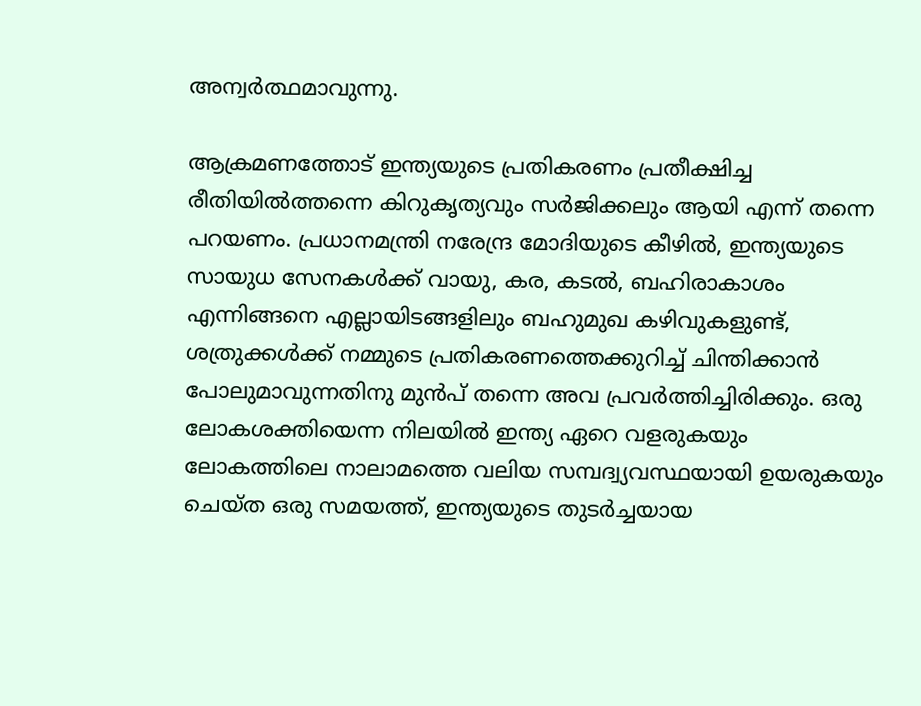അന്വര്‍ത്ഥമാവുന്നു.

ആക്രമണത്തോട് ഇന്ത്യയുടെ പ്രതികരണം പ്രതീക്ഷിച്ച രീതിയില്‍ത്തന്നെ കിറുകൃത്യവും സര്‍ജിക്കലും ആയി എന്ന് തന്നെ പറയണം. പ്രധാനമന്ത്രി നരേന്ദ്ര മോദിയുടെ കീഴില്‍, ഇന്ത്യയുടെ സായുധ സേനകള്‍ക്ക് വായു, കര, കടല്‍, ബഹിരാകാശം എന്നിങ്ങനെ എല്ലായിടങ്ങളിലും ബഹുമുഖ കഴിവുകളുണ്ട്, ശത്രുക്കള്‍ക്ക് നമ്മുടെ പ്രതികരണത്തെക്കുറിച്ച് ചിന്തിക്കാന്‍ പോലുമാവുന്നതിനു മുന്‍പ് തന്നെ അവ പ്രവര്‍ത്തിച്ചിരിക്കും. ഒരു ലോകശക്തിയെന്ന നിലയില്‍ ഇന്ത്യ ഏറെ വളരുകയും ലോകത്തിലെ നാലാമത്തെ വലിയ സമ്പദ്വ്യവസ്ഥയായി ഉയരുകയും ചെയ്ത ഒരു സമയത്ത്, ഇന്ത്യയുടെ തുടര്‍ച്ചയായ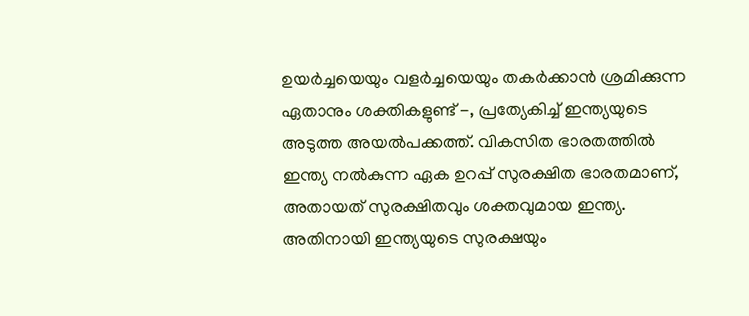ഉയര്‍ച്ചയെയും വളര്‍ച്ചയെയും തകര്‍ക്കാന്‍ ശ്രമിക്കുന്ന ഏതാനും ശക്തികളുണ്ട് -, പ്രത്യേകിച്ച് ഇന്ത്യയുടെ അടുത്ത അയല്‍പക്കത്ത്. വികസിത ഭാരതത്തില്‍ ഇന്ത്യ നല്‍കുന്ന ഏക ഉറപ്പ് സുരക്ഷിത ഭാരതമാണ്, അതായത് സുരക്ഷിതവും ശക്തവുമായ ഇന്ത്യ. അതിനായി ഇന്ത്യയുടെ സുരക്ഷയും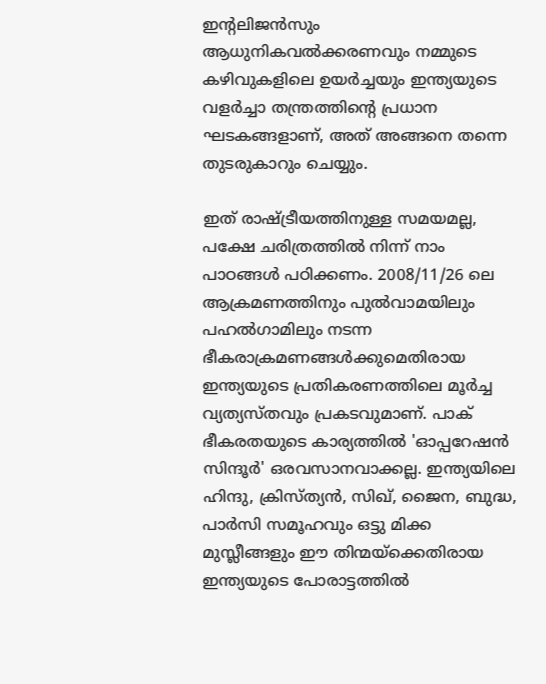ഇന്റലിജന്‍സും ആധുനികവല്‍ക്കരണവും നമ്മുടെ കഴിവുകളിലെ ഉയര്‍ച്ചയും ഇന്ത്യയുടെ വളര്‍ച്ചാ തന്ത്രത്തിന്റെ പ്രധാന ഘടകങ്ങളാണ്, അത് അങ്ങനെ തന്നെ തുടരുകാറും ചെയ്യും.

ഇത് രാഷ്ട്രീയത്തിനുള്ള സമയമല്ല, പക്ഷേ ചരിത്രത്തില്‍ നിന്ന് നാം പാഠങ്ങള്‍ പഠിക്കണം. 2008/11/26 ലെ ആക്രമണത്തിനും പുല്‍വാമയിലും പഹല്‍ഗാമിലും നടന്ന ഭീകരാക്രമണങ്ങള്‍ക്കുമെതിരായ ഇന്ത്യയുടെ പ്രതികരണത്തിലെ മൂര്‍ച്ച വ്യത്യസ്തവും പ്രകടവുമാണ്. പാക് ഭീകരതയുടെ കാര്യത്തില്‍ 'ഓപ്പറേഷന്‍ സിന്ദൂര്‍' ഒരവസാനവാക്കല്ല. ഇന്ത്യയിലെ ഹിന്ദു, ക്രിസ്ത്യന്‍, സിഖ്, ജൈന, ബുദ്ധ, പാര്‍സി സമൂഹവും ഒട്ടു മിക്ക മുസ്ലീങ്ങളും ഈ തിന്മയ്ക്കെതിരായ ഇന്ത്യയുടെ പോരാട്ടത്തില്‍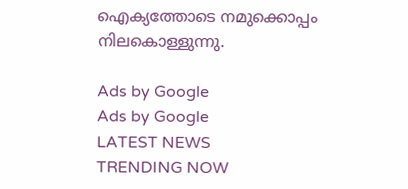ഐക്യത്തോടെ നമുക്കൊപ്പം നിലകൊള്ളുന്നു.

Ads by Google
Ads by Google
LATEST NEWS
TRENDING NOW